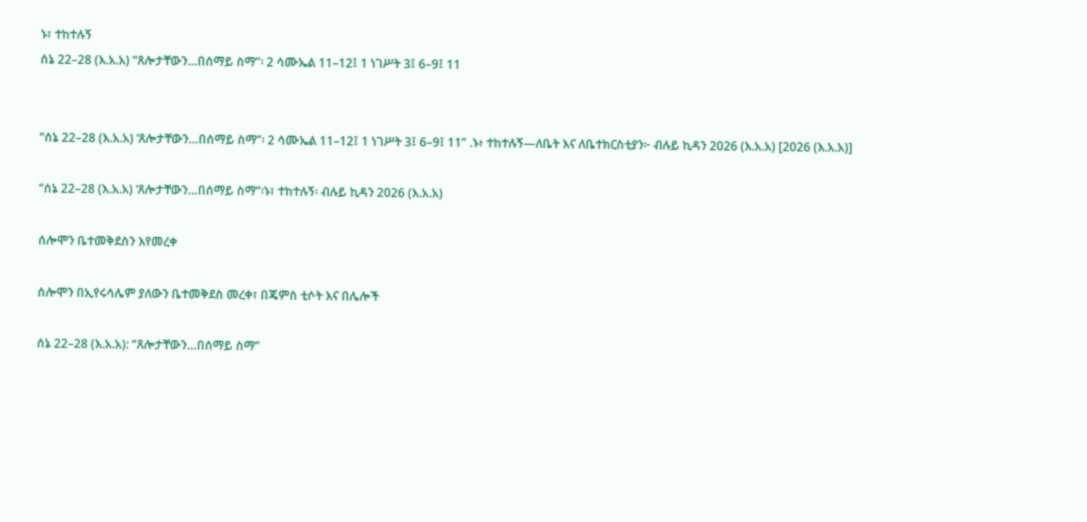ኑ፣ ተከተሉኝ
ሰኔ 22–28 (እ.አ.አ) “ጸሎታቸውን…በሰማይ ስማ”፡ 2 ሳሙኤል 11–12፤ 1 ነገሥት 3፤ 6–9፤ 11


“ሰኔ 22–28 (እ.አ.አ) ‘ጸሎታቸውን…በሰማይ ስማ”፡ 2 ሳሙኤል 11–12፤ 1 ነገሥት 3፤ 6–9፤ 11” .ኑ፥ ተከተሉኝ—ለቤት እና ለቤተክርስቲያን፦ ብሉይ ኪዳን 2026 (እ.አ.አ) [2026 (እ.አ.አ)]

“ሰኔ 22–28 (እ.አ.አ) ‘ጸሎታቸውን…በሰማይ ስማ”፡ኑ፣ ተከተሉኝ፡ ብሉይ ኪዳን 2026 (እ.አ.አ)

ሰሎሞን ቤተመቅደስን እየመረቀ

ሰሎሞን በኢየሩሳሌም ያለውን ቤተመቅደስ መረቀ፣ በጄምስ ቲሶት እና በሌሎች

ሰኔ 22–28 (እ.አ.አ): “ጸሎታቸውን…በሰማይ ስማ”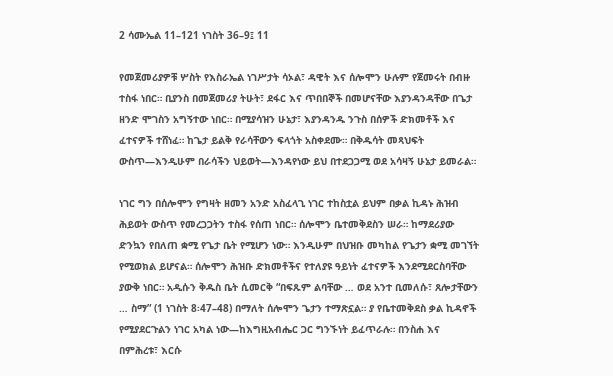2 ሳሙኤል 11–121 ነገስት 36–9፤ 11

የመጀመሪያዎቹ ሦስት የእስራኤል ነገሥታት ሳኦል፣ ዳዊት እና ሰሎሞን ሁሉም የጀመሩት በብዙ ተስፋ ነበር። ቢያንስ በመጀመሪያ ትሁት፣ ደፋር እና ጥበበኞች በመሆናቸው እያንዳንዳቸው በጌታ ዘንድ ሞገስን አግኝተው ነበር። በሚያሳዝን ሁኔታ፣ እያንዳንዱ ንጉስ በሰዎች ድክመቶች እና ፈተናዎች ተሸነፈ። ከጌታ ይልቅ የራሳቸውን ፍላጎት አስቀደሙ። በቅዱሳት መጻህፍት ውስጥ—እንዲሁም በራሳችን ህይወት—እንዳየነው ይህ በተደጋጋሚ ወደ አሳዛኝ ሁኔታ ይመራል።

ነገር ግን በሰሎሞን የግዛት ዘመን አንድ አስፈላጊ ነገር ተከስቷል ይህም በቃል ኪዳኑ ሕዝብ ሕይወት ውስጥ የመረጋጋትን ተስፋ የሰጠ ነበር። ሰሎሞን ቤተመቅደስን ሠራ። ከማደሪያው ድንኳን የበለጠ ቋሚ የጌታ ቤት የሚሆን ነው። እንዲሁም በህዝቡ መካከል የጌታን ቋሚ መገኘት የሚወክል ይሆናል። ሰሎሞን ሕዝቡ ድክመቶችና የተለያዩ ዓይነት ፈተናዎች እንደሚደርስባቸው ያውቅ ነበር። አዲሱን ቅዱስ ቤት ሲመርቅ “በፍጹም ልባቸው … ወደ አንተ ቢመለሱ፣ ጸሎታቸውን … ስማ” (1 ነገስት 8፡47–48) በማለት ሰሎሞን ጌታን ተማጽኗል። ያ የቤተመቅደስ ቃል ኪዳኖች የሚያደርጉልን ነገር አካል ነው—ከእግዚአብሔር ጋር ግንኙነት ይፈጥራሉ። በንስሐ እና በምሕረቱ፣ እርሱ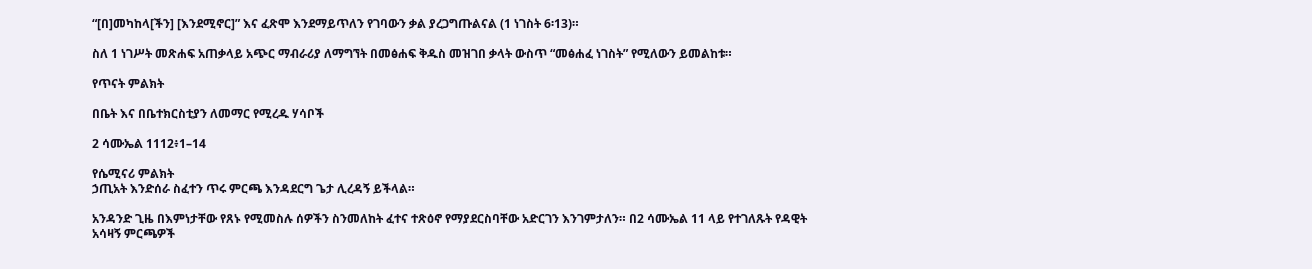“[በ]መካከላ[ችን] [እንደሚኖር]” እና ፈጽሞ እንደማይጥለን የገባውን ቃል ያረጋግጡልናል (1 ነገስት 6፡13)።

ስለ 1 ነገሥት መጽሐፍ አጠቃላይ አጭር ማብራሪያ ለማግኘት በመፅሐፍ ቅዱስ መዝገበ ቃላት ውስጥ “መፅሐፈ ነገስት” የሚለውን ይመልከቱ።

የጥናት ምልክት

በቤት እና በቤተክርስቲያን ለመማር የሚረዱ ሃሳቦች

2 ሳሙኤል 1112፥1–14

የሴሚናሪ ምልክት
ኃጢአት እንድሰራ ስፈተን ጥሩ ምርጫ እንዳደርግ ጌታ ሊረዳኝ ይችላል።

አንዳንድ ጊዜ በእምነታቸው የጸኑ የሚመስሉ ሰዎችን ስንመለከት ፈተና ተጽዕኖ የማያደርስባቸው አድርገን እንገምታለን። በ2 ሳሙኤል 11 ላይ የተገለጹት የዳዊት አሳዛኝ ምርጫዎች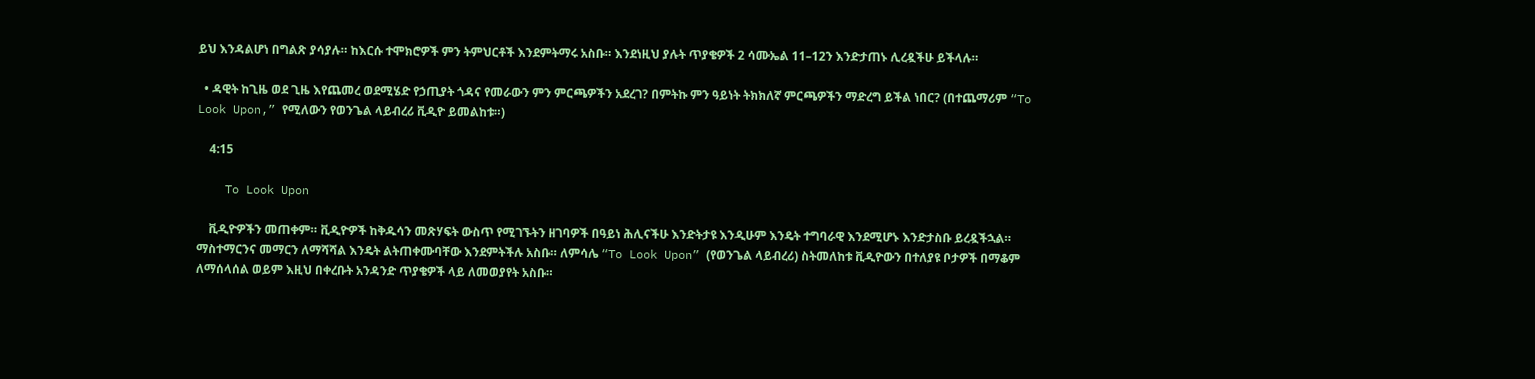ይህ እንዳልሆነ በግልጽ ያሳያሉ። ከእርሱ ተሞክሮዎች ምን ትምህርቶች እንደምትማሩ አስቡ። እንደነዚህ ያሉት ጥያቄዎች 2 ሳሙኤል 11–12ን እንድታጠኑ ሊረዷችሁ ይችላሉ።

  • ዳዊት ከጊዜ ወደ ጊዜ እየጨመረ ወደሚሄድ የኃጢያት ጎዳና የመራውን ምን ምርጫዎችን አደረገ? በምትኩ ምን ዓይነት ትክክለኛ ምርጫዎችን ማድረግ ይችል ነበር? (በተጨማሪም “To Look Upon,” የሚለውን የወንጌል ላይብረሪ ቪዲዮ ይመልከቱ።)

    4:15

    To Look Upon

    ቪዲዮዎችን መጠቀም። ቪዲዮዎች ከቅዱሳን መጽሃፍት ውስጥ የሚገኙትን ዘገባዎች በዓይነ ሕሊናችሁ እንድትታዩ እንዲሁም እንዴት ተግባራዊ እንደሚሆኑ እንድታስቡ ይረዷችኋል። ማስተማርንና መማርን ለማሻሻል እንዴት ልትጠቀሙባቸው እንደምትችሉ አስቡ። ለምሳሌ “To Look Upon” (የወንጌል ላይብረሪ) ስትመለከቱ ቪዲዮውን በተለያዩ ቦታዎች በማቆም ለማሰላሰል ወይም እዚህ በቀረቡት አንዳንድ ጥያቄዎች ላይ ለመወያየት አስቡ።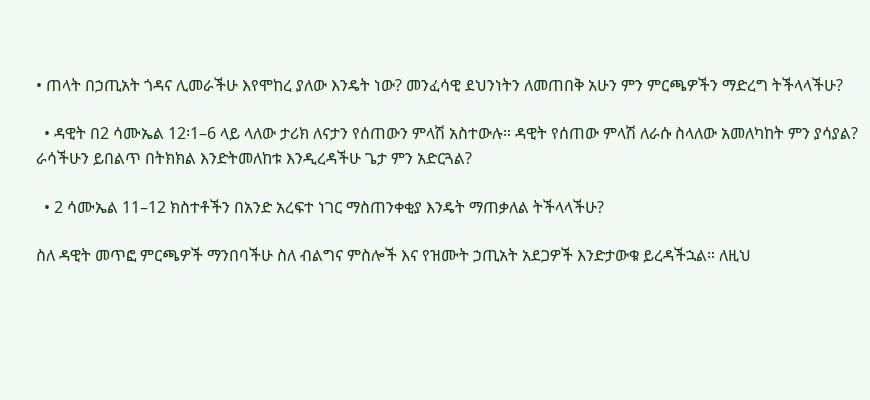• ጠላት በኃጢአት ጎዳና ሊመራችሁ እየሞከረ ያለው እንዴት ነው? መንፈሳዊ ደህንነትን ለመጠበቅ አሁን ምን ምርጫዎችን ማድረግ ትችላላችሁ?

  • ዳዊት በ2 ሳሙኤል 12፡1–6 ላይ ላለው ታሪክ ለናታን የሰጠውን ምላሽ አስተውሉ። ዳዊት የሰጠው ምላሽ ለራሱ ስላለው አመለካከት ምን ያሳያል? ራሳችሁን ይበልጥ በትክክል እንድትመለከቱ እንዲረዳችሁ ጌታ ምን አድርጓል?

  • 2 ሳሙኤል 11–12 ክስተቶችን በአንድ አረፍተ ነገር ማስጠንቀቂያ እንዴት ማጠቃለል ትችላላችሁ?

ስለ ዳዊት መጥፎ ምርጫዎች ማንበባችሁ ስለ ብልግና ምስሎች እና የዝሙት ኃጢአት አደጋዎች እንድታውቁ ይረዳችኋል። ለዚህ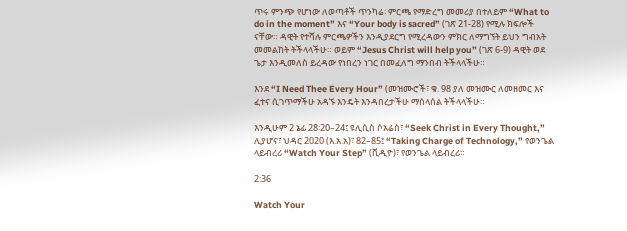ጥሩ ምንጭ የሆነው ለወጣቶች ጥንካሬ፡ ምርጫ የማድረግ መመሪያ በተለይም “What to do in the moment” እና “Your body is sacred” (ገጽ 21-28) የሚሉ ክፍሎች ናቸው። ዳዊት የተሻሉ ምርጫዎችን እንዲያደርግ የሚረዳውን ምክር ለማግኘት ይህን ግብአት መመልከት ትችላላችሁ። ወይም “Jesus Christ will help you” (ገጽ 6-9) ዳዊት ወደ ጌታ እንዲመለስ ይረዳው የነበረን ነገር በመፈለግ ማንበብ ትችላላችሁ።

እንደ “I Need Thee Every Hour” (መዝሙሮች፣ ቁ. 98 ያለ መዝሙር ለመዘመር እና ፈተና ሲገጥማችሁ አዳኙ እንዴት እንዳበረታችሁ ማሰላሰል ትችላላችሁ።

እንዲሁም 2 ኔፊ 28፡20–24፤ ዩሊሲስ ሶአሬስ፣ “Seek Christ in Every Thought,” ሊያሆና፣ ህዳር 2020 (እ.አ.አ)፣ 82–85፤ “Taking Charge of Technology,” የወንጌል ላይብረሪ “Watch Your Step” (ቪዲዮ)፣ የወንጌል ላይብረሪ።

2:36

Watch Your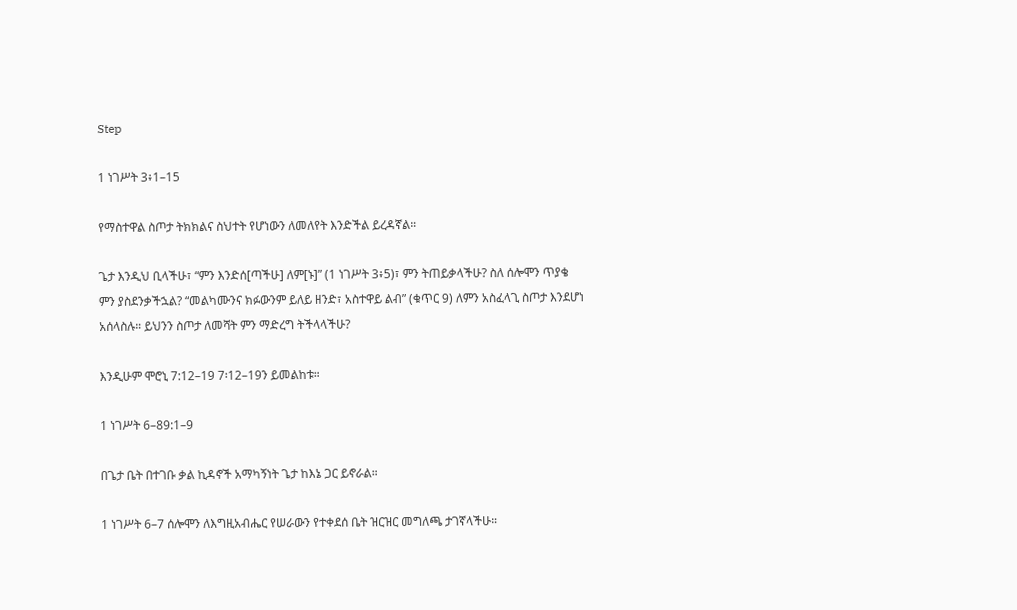Step

1 ነገሥት 3፥1–15

የማስተዋል ስጦታ ትክክልና ስህተት የሆነውን ለመለየት እንድችል ይረዳኛል።

ጌታ እንዲህ ቢላችሁ፣ “ምን እንድሰ[ጣችሁ] ለም[ኑ]” (1 ነገሥት 3፥5)፣ ምን ትጠይቃላችሁ? ስለ ሰሎሞን ጥያቄ ምን ያስደንቃችኋል? “መልካሙንና ክፉውንም ይለይ ዘንድ፣ አስተዋይ ልብ” (ቁጥር 9) ለምን አስፈላጊ ስጦታ እንደሆነ አሰላስሉ። ይህንን ስጦታ ለመሻት ምን ማድረግ ትችላላችሁ?

እንዲሁም ሞሮኒ 7:12–19 7፡12–19ን ይመልከቱ።

1 ነገሥት 6–89:1–9

በጌታ ቤት በተገቡ ቃል ኪዳኖች አማካኝነት ጌታ ከእኔ ጋር ይኖራል።

1 ነገሥት 6–7 ሰሎሞን ለእግዚአብሔር የሠራውን የተቀደሰ ቤት ዝርዝር መግለጫ ታገኛላችሁ።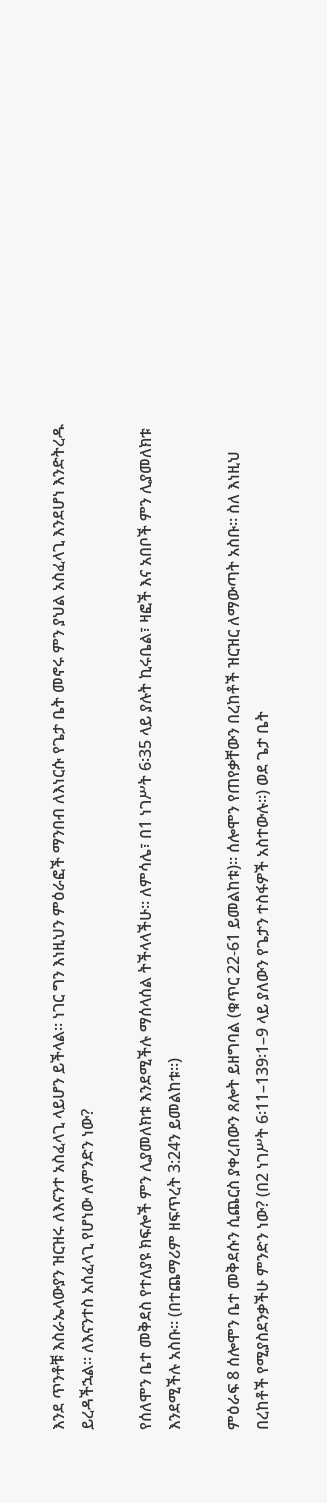እንደ ጥንቶቹ እስራኤላውያን ዝርዝሩ ለእናንተ አስፈላጊ ላይሆን ይችላል። ነገር ግን እነዚህን ምዕራፎች ማንበብ ለእነርሱ የጌታ ቤት መኖሩ ምን ያህል አስፈላጊ እንደሆነ እንድትረዱ ይረዳችኋል። ለእናንተስ አሰፈላጊ የሆነው ለምንድን ነው?

የሰለሞን ቤተ መቅደስ የተለያዩ ክፍሎች ምን ሊያመለክቱ እንደሚችሉ ማሰላሰል ትችላላችሁ። ለምሳሌ፣ በ1 ነገሥት 6፡35 ላይ ያሉት ኪሩቤል፣ ዛፎች እና አበቦች ምን ሊያመለክቱ እንደሚችሉ አስቡ። (በተጨማሪም ዘፍጥረት 3:24ን ይመልከቱ።)

ምዕራፍ 8 ሰሎሞን ቤተ መቅደሱን ሲጨርስ ያቀረበውን ጸሎት ይዘግባል (ቁጥር 22-61 ይመልከቱ)። ሰሎሞን የጠየቃቸውን በረከቶች ዝርዝር ለማውጣት አስቡ። ስለ እነዚህ በረከቶች የሚያስደንቃችሁ ምንድን ነው? (በ2 ነገሥት 6፡11–139፡1–9 ላይ ያለውን የጌታን ተስፋዎች አስተውሉ።) ወደ ጌታ ቤት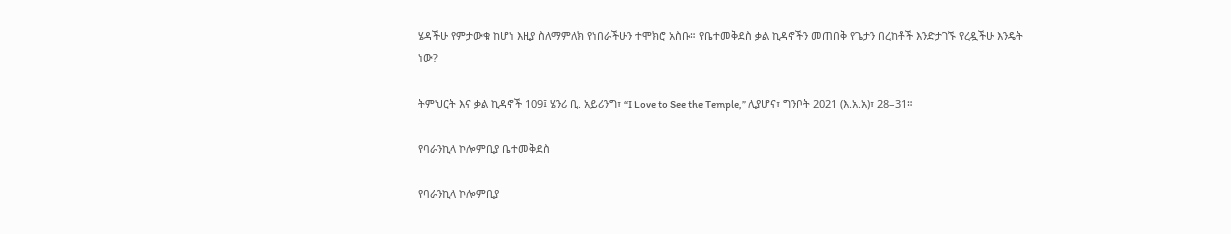ሄዳችሁ የምታውቁ ከሆነ እዚያ ስለማምለክ የነበራችሁን ተሞክሮ አስቡ። የቤተመቅደስ ቃል ኪዳኖችን መጠበቅ የጌታን በረከቶች እንድታገኙ የረዷችሁ እንዴት ነው?

ትምህርት እና ቃል ኪዳኖች 109፤ ሄንሪ ቢ. አይሪንግ፣ “I Love to See the Temple,” ሊያሆና፣ ግንቦት 2021 (እ.አ.አ)፣ 28–31።

የባራንኪላ ኮሎምቢያ ቤተመቅደስ

የባራንኪላ ኮሎምቢያ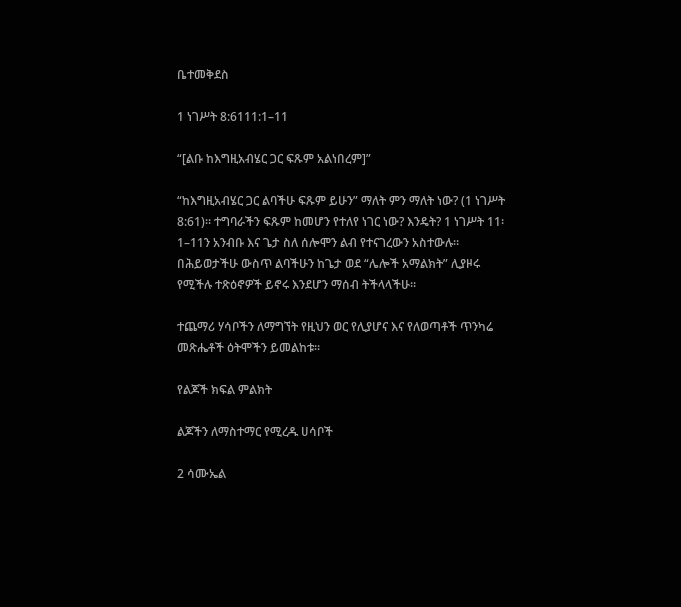ቤተመቅደስ

1 ነገሥት 8:6111:1–11

“[ልቡ ከእግዚአብሄር ጋር ፍጹም አልነበረም]”

“ከእግዚአብሄር ጋር ልባችሁ ፍጹም ይሁን” ማለት ምን ማለት ነው? (1 ነገሥት 8:61)። ተግባራችን ፍጹም ከመሆን የተለየ ነገር ነው? እንዴት? 1 ነገሥት 11፡1–11ን አንብቡ እና ጌታ ስለ ሰሎሞን ልብ የተናገረውን አስተውሉ። በሕይወታችሁ ውስጥ ልባችሁን ከጌታ ወደ “ሌሎች አማልክት” ሊያዞሩ የሚችሉ ተጽዕኖዎች ይኖሩ እንደሆን ማሰብ ትችላላችሁ።

ተጨማሪ ሃሳቦችን ለማግኘት የዚህን ወር የሊያሆና እና የለወጣቶች ጥንካሬ መጽሔቶች ዕትሞችን ይመልከቱ።

የልጆች ክፍል ምልክት

ልጆችን ለማስተማር የሚረዱ ሀሳቦች

2 ሳሙኤል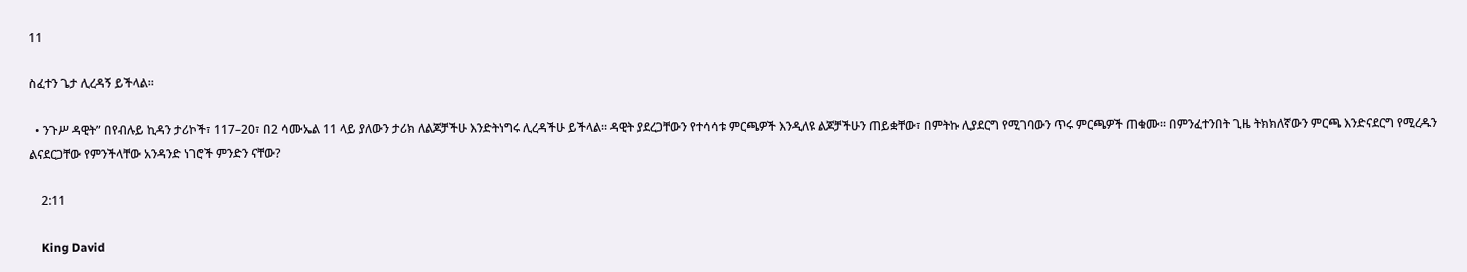11

ስፈተን ጌታ ሊረዳኝ ይችላል።

  • ንጉሥ ዳዊት” በየብሉይ ኪዳን ታሪኮች፣ 117–20፣ በ2 ሳሙኤል 11 ላይ ያለውን ታሪክ ለልጆቻችሁ እንድትነግሩ ሊረዳችሁ ይችላል። ዳዊት ያደረጋቸውን የተሳሳቱ ምርጫዎች እንዲለዩ ልጆቻችሁን ጠይቋቸው፣ በምትኩ ሊያደርግ የሚገባውን ጥሩ ምርጫዎች ጠቁሙ። በምንፈተንበት ጊዜ ትክክለኛውን ምርጫ እንድናደርግ የሚረዱን ልናደርጋቸው የምንችላቸው አንዳንድ ነገሮች ምንድን ናቸው?

    2:11

    King David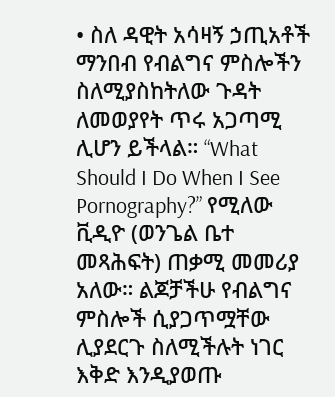• ስለ ዳዊት አሳዛኝ ኃጢአቶች ማንበብ የብልግና ምስሎችን ስለሚያስከትለው ጉዳት ለመወያየት ጥሩ አጋጣሚ ሊሆን ይችላል። “What Should I Do When I See Pornography?” የሚለው ቪዲዮ (ወንጌል ቤተ መጻሕፍት) ጠቃሚ መመሪያ አለው። ልጆቻችሁ የብልግና ምስሎች ሲያጋጥሟቸው ሊያደርጉ ስለሚችሉት ነገር እቅድ እንዲያወጡ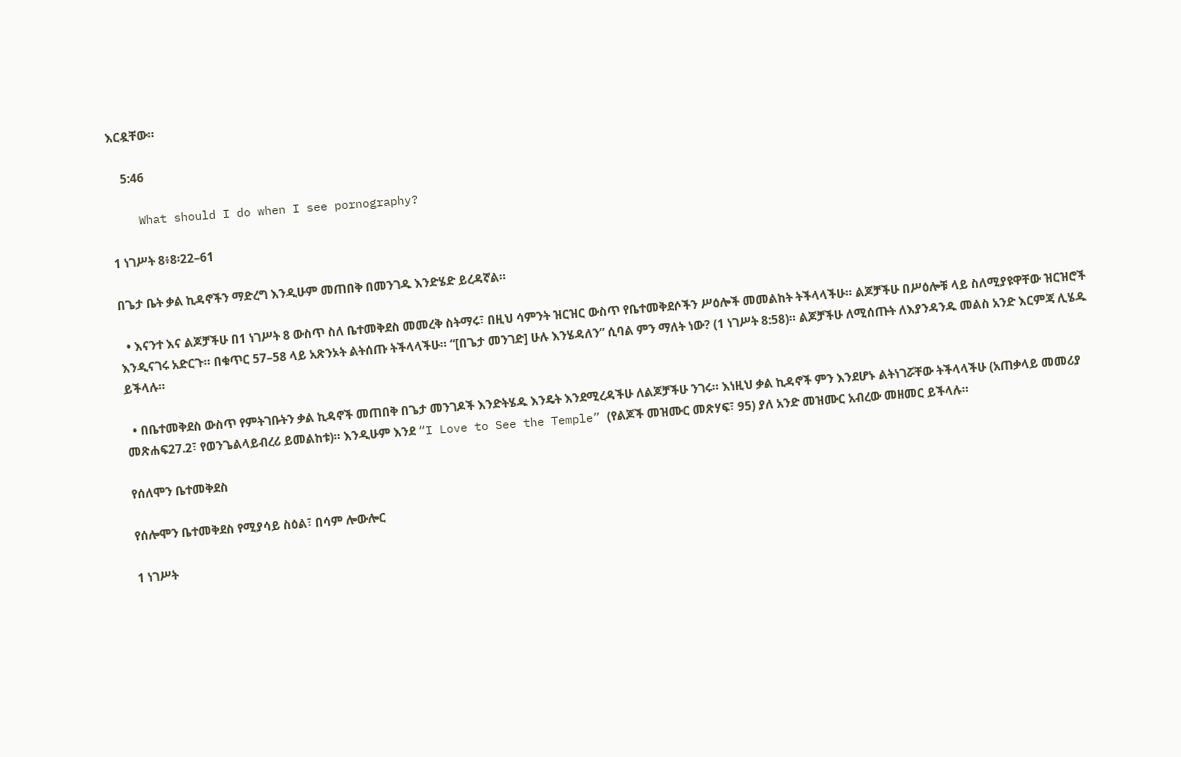እርዷቸው።

    5:46

    What should I do when I see pornography?

1 ነገሥት 8፥8፡22–61

በጌታ ቤት ቃል ኪዳኖችን ማድረግ እንዲሁም መጠበቅ በመንገዱ እንድሄድ ይረዳኛል።

  • እናንተ እና ልጆቻችሁ በ1 ነገሥት 8 ውስጥ ስለ ቤተመቅደስ መመረቅ ስትማሩ፣ በዚህ ሳምንት ዝርዝር ውስጥ የቤተመቅደሶችን ሥዕሎች መመልከት ትችላላችሁ። ልጆቻችሁ በሥዕሎቹ ላይ ስለሚያዩዋቸው ዝርዝሮች እንዲናገሩ አድርጉ። በቁጥር 57–58 ላይ አጽንኦት ልትሰጡ ትችላላችሁ። “[በጌታ መንገድ] ሁሉ እንሄዳለን” ሲባል ምን ማለት ነው? (1 ነገሥት 8:58)። ልጆቻችሁ ለሚሰጡት ለእያንዳንዱ መልስ አንድ እርምጃ ሊሄዱ ይችላሉ።

  • በቤተመቅደስ ውስጥ የምትገቡትን ቃል ኪዳኖች መጠበቅ በጌታ መንገዶች እንድትሄዱ እንዴት እንደሚረዳችሁ ለልጆቻችሁ ንገሩ። እነዚህ ቃል ኪዳኖች ምን እንደሆኑ ልትነገሯቸው ትችላላችሁ (አጠቃላይ መመሪያ መጽሐፍ27.2፣ የወንጌልላይብረሪ ይመልከቱ)። እንዲሁም እንደ “I Love to See the Temple” (የልጆች መዝሙር መጽሃፍ፣ 95) ያለ አንድ መዝሙር አብረው መዘመር ይችላሉ።

የሰለሞን ቤተመቅደስ

የሰሎሞን ቤተመቅደስ የሚያሳይ ስዕል፣ በሳም ሎውሎር

1 ነገሥት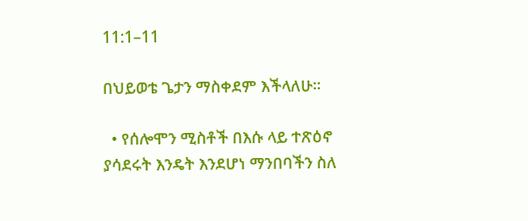11:1–11

በህይወቴ ጌታን ማስቀደም እችላለሁ።

  • የሰሎሞን ሚስቶች በእሱ ላይ ተጽዕኖ ያሳደሩት እንዴት እንደሆነ ማንበባችን ስለ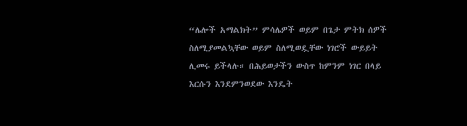“ሌሎች አማልክት” ምሳሌዎች ወይም በጌታ ምትክ ሰዎች ስለሚያመልኳቸው ወይም ስለሚወዷቸው ነገሮች ውይይት ሊመሩ ይችላሉ። በሕይወታችን ውስጥ ከምንም ነገር በላይ እርሱን እንደምንወደው እንዴት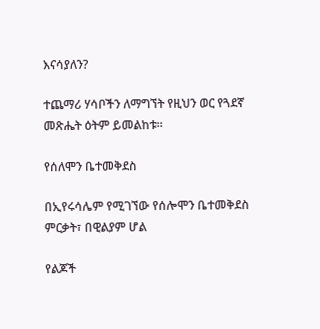እናሳያለን?

ተጨማሪ ሃሳቦችን ለማግኘት የዚህን ወር የጓደኛ መጽሔት ዕትም ይመልከቱ።

የሰለሞን ቤተመቅደስ

በኢየሩሳሌም የሚገኘው የሰሎሞን ቤተመቅደስ ምርቃት፣ በዊልያም ሆል

የልጆች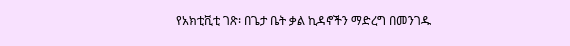የአክቲቪቲ ገጽ፡ በጌታ ቤት ቃል ኪዳኖችን ማድረግ በመንገዱ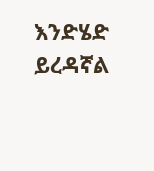እንድሄድ ይረዳኛል